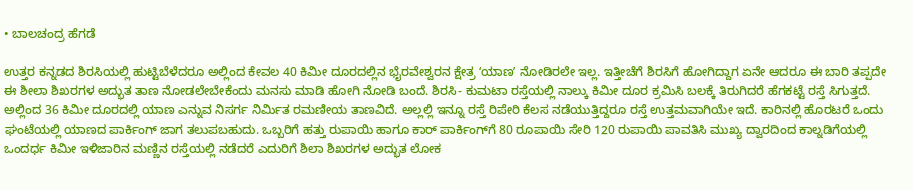• ಬಾಲಚಂದ್ರ ಹೆಗಡೆ

ಉತ್ತರ ಕನ್ನಡದ ಶಿರಸಿಯಲ್ಲಿ ಹುಟ್ಟಿಬೆಳೆದರೂ ಅಲ್ಲಿಂದ ಕೇವಲ 40 ಕಿಮೀ ದೂರದಲ್ಲಿನ ಭೈರವೇಶ್ವರನ ಕ್ಷೇತ್ರ ʻಯಾಣʼ ನೋಡಿರಲೇ ಇಲ್ಲ. ಇತ್ತೀಚೆಗೆ ಶಿರಸಿಗೆ ಹೋಗಿದ್ದಾಗ ಏನೇ ಆದರೂ ಈ ಬಾರಿ ತಪ್ಪದೇ ಈ ಶೀಲಾ ಶಿಖರಗಳ ಅದ್ಭುತ ತಾಣ ನೋಡಲೇಬೇಕೆಂದು ಮನಸು ಮಾಡಿ ಹೋಗಿ ನೋಡಿ ಬಂದೆ. ಶಿರಸಿ- ಕುಮಟಾ ರಸ್ತೆಯಲ್ಲಿ ನಾಲ್ಕು ಕಿಮೀ ದೂರ ಕ್ರಮಿಸಿ ಬಲಕ್ಕೆ ತಿರುಗಿದರೆ ಹೆಗಕಟ್ಟೆ ರಸ್ತೆ ಸಿಗುತ್ತದೆ. ಅಲ್ಲಿಂದ 36 ಕಿಮೀ ದೂರದಲ್ಲಿ ಯಾಣ ಎನ್ನುವ ನಿಸರ್ಗ ನಿರ್ಮಿತ ರಮಣೀಯ ತಾಣವಿದೆ. ಅಲ್ಲಲ್ಲಿ ಇನ್ನೂ ರಸ್ತೆ ರಿಪೇರಿ ಕೆಲಸ ನಡೆಯುತ್ತಿದ್ದರೂ ರಸ್ತೆ ಉತ್ತಮವಾಗಿಯೇ ಇದೆ. ಕಾರಿನಲ್ಲಿ ಹೊರಟರೆ ಒಂದು ಘಂಟೆಯಲ್ಲಿ ಯಾಣದ ಪಾರ್ಕಿಂಗ್ ಜಾಗ ತಲುಪಬಹುದು. ಒಬ್ಬರಿಗೆ ಹತ್ತು ರುಪಾಯಿ ಹಾಗೂ ಕಾರ್ ಪಾರ್ಕಿಂಗ್‌ಗೆ 80 ರೂಪಾಯಿ ಸೇರಿ 120 ರುಪಾಯಿ ಪಾವತಿಸಿ ಮುಖ್ಯ ದ್ವಾರದಿಂದ ಕಾಲ್ನಡಿಗೆಯಲ್ಲಿ ಒಂದರ್ಧ ಕಿಮೀ ಇಳಿಜಾರಿನ ಮಣ್ಣಿನ ರಸ್ತೆಯಲ್ಲಿ ನಡೆದರೆ ಎದುರಿಗೆ ಶಿಲಾ ಶಿಖರಗಳ ಅದ್ಭುತ ಲೋಕ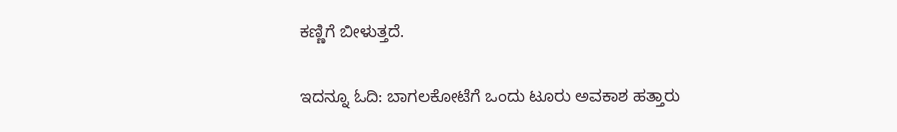ಕಣ್ಣಿಗೆ ಬೀಳುತ್ತದೆ.

ಇದನ್ನೂ ಓದಿ: ಬಾಗಲಕೋಟೆಗೆ ಒಂದು ಟೂರು ಅವಕಾಶ ಹತ್ತಾರು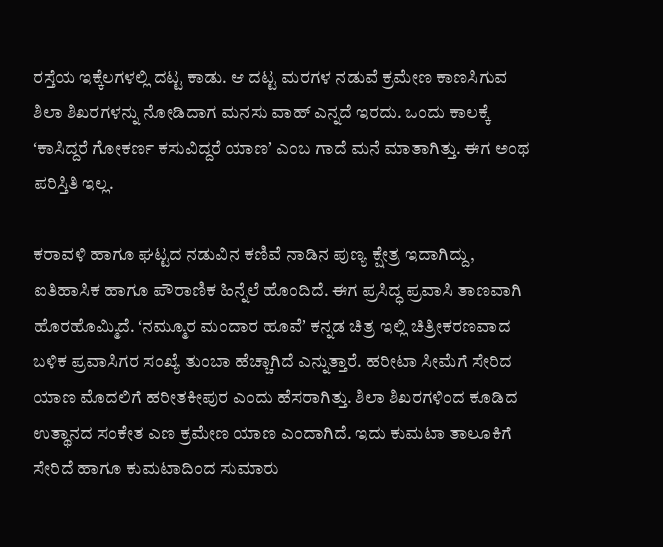ರಸ್ತೆಯ ಇಕ್ಕೆಲಗಳಲ್ಲಿ ದಟ್ಟ ಕಾಡು. ಆ ದಟ್ಟ ಮರಗಳ ನಡುವೆ ಕ್ರಮೇಣ ಕಾಣಸಿಗುವ ಶಿಲಾ ಶಿಖರಗಳನ್ನು ನೋಡಿದಾಗ ಮನಸು ವಾಹ್ ಎನ್ನದೆ ಇರದು. ಒಂದು ಕಾಲಕ್ಕೆ ʻಕಾಸಿದ್ದರೆ ಗೋಕರ್ಣ ಕಸುವಿದ್ದರೆ ಯಾಣʼ ಎಂಬ ಗಾದೆ ಮನೆ ಮಾತಾಗಿತ್ತು. ಈಗ ಅಂಥ ಪರಿಸ್ತಿತಿ ಇಲ್ಲ.

ಕರಾವಳಿ ಹಾಗೂ ಘಟ್ಟದ ನಡುವಿನ ಕಣಿವೆ ನಾಡಿನ ಪುಣ್ಯ ಕ್ಷೇತ್ರ ಇದಾಗಿದ್ದು, ಐತಿಹಾಸಿಕ ಹಾಗೂ ಪೌರಾಣಿಕ ಹಿನ್ನೆಲೆ ಹೊಂದಿದೆ. ಈಗ ಪ್ರಸಿದ್ಧ ಪ್ರವಾಸಿ ತಾಣವಾಗಿ ಹೊರಹೊಮ್ಮಿದೆ. ʻನಮ್ಮೂರ ಮಂದಾರ ಹೂವೆʼ ಕನ್ನಡ ಚಿತ್ರ ಇಲ್ಲಿ ಚಿತ್ರೀಕರಣವಾದ ಬಳಿಕ ಪ್ರವಾಸಿಗರ ಸಂಖ್ಯೆ ತುಂಬಾ ಹೆಚ್ಚಾಗಿದೆ ಎನ್ನುತ್ತಾರೆ. ಹರೀಟಾ ಸೀಮೆಗೆ ಸೇರಿದ ಯಾಣ ಮೊದಲಿಗೆ ಹರೀತಕೀಪುರ ಎಂದು ಹೆಸರಾಗಿತ್ತು. ಶಿಲಾ ಶಿಖರಗಳಿಂದ ಕೂಡಿದ ಉತ್ಥಾನದ ಸಂಕೇತ ಎಣ ಕ್ರಮೇಣ ಯಾಣ ಎಂದಾಗಿದೆ. ಇದು ಕುಮಟಾ ತಾಲೂಕಿಗೆ ಸೇರಿದೆ ಹಾಗೂ ಕುಮಟಾದಿಂದ ಸುಮಾರು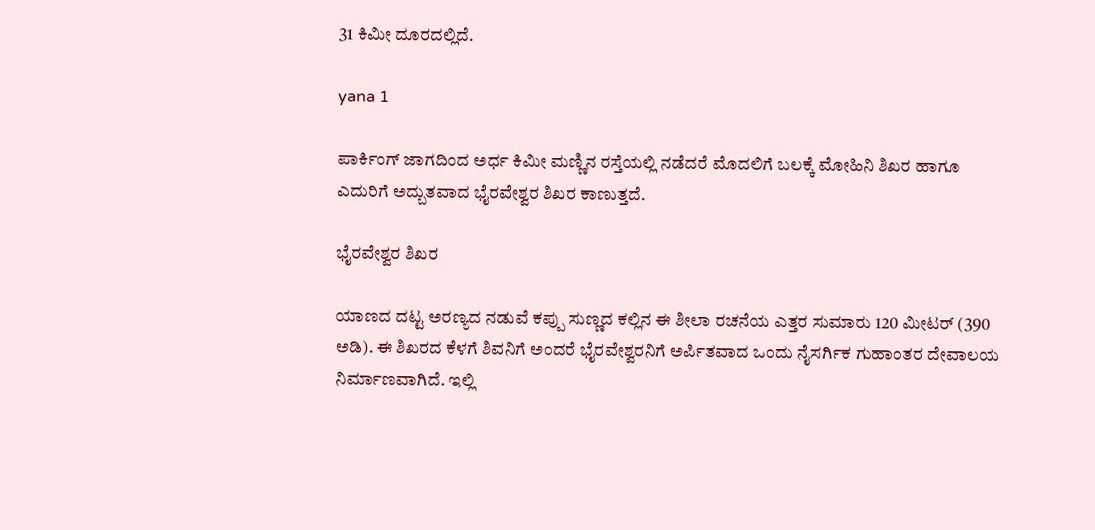31 ಕಿಮೀ ದೂರದಲ್ಲಿದೆ.

yana 1

ಪಾರ್ಕಿಂಗ್ ಜಾಗದಿಂದ ಅರ್ಧ ಕಿಮೀ ಮಣ್ಣಿನ ರಸ್ತೆಯಲ್ಲಿ ನಡೆದರೆ ಮೊದಲಿಗೆ ಬಲಕ್ಕೆ ಮೋಹಿನಿ ಶಿಖರ ಹಾಗೂ ಎದುರಿಗೆ ಅದ್ಬುತವಾದ ಭೈರವೇಶ್ವರ ಶಿಖರ ಕಾಣುತ್ತದೆ.

ಭೈರವೇಶ್ವರ ಶಿಖರ

ಯಾಣದ ದಟ್ಟ ಅರಣ್ಯದ ನಡುವೆ ಕಪ್ಪು ಸುಣ್ಣದ ಕಲ್ಲಿನ ಈ ಶೀಲಾ ರಚನೆಯ ಎತ್ತರ ಸುಮಾರು 120 ಮೀಟರ್ (390 ಅಡಿ). ಈ ಶಿಖರದ ಕೆಳಗೆ ಶಿವನಿಗೆ ಅಂದರೆ ಭೈರವೇಶ್ವರನಿಗೆ ಅರ್ಪಿತವಾದ ಒಂದು ನೈಸರ್ಗಿಕ ಗುಹಾಂತರ ದೇವಾಲಯ ನಿರ್ಮಾಣವಾಗಿದೆ. ಇಲ್ಲಿ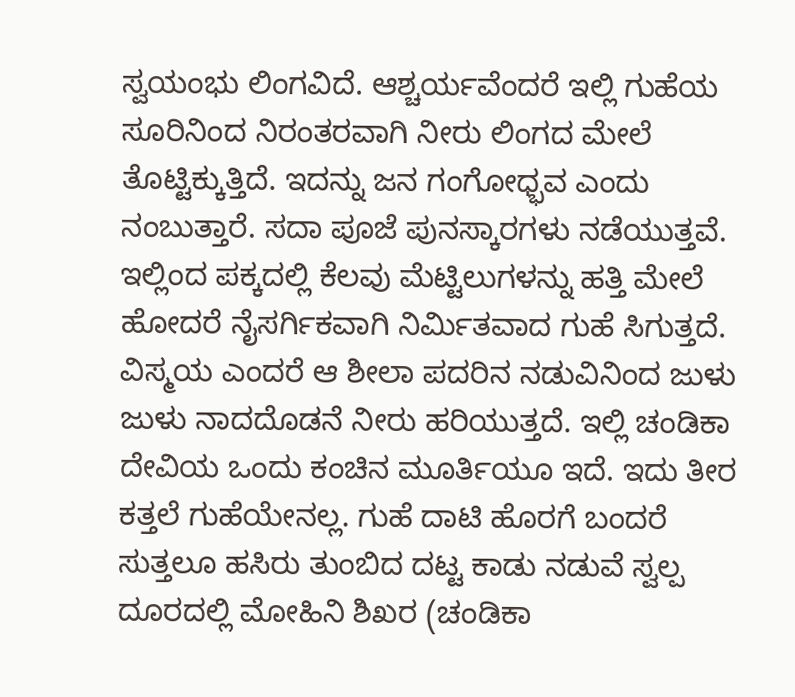ಸ್ವಯಂಭು ಲಿಂಗವಿದೆ. ಆಶ್ಚರ್ಯವೆಂದರೆ ಇಲ್ಲಿ ಗುಹೆಯ ಸೂರಿನಿಂದ ನಿರಂತರವಾಗಿ ನೀರು ಲಿಂಗದ ಮೇಲೆ ತೊಟ್ಟಿಕ್ಕುತ್ತಿದೆ. ಇದನ್ನು ಜನ ಗಂಗೋಧ್ಭವ ಎಂದು ನಂಬುತ್ತಾರೆ. ಸದಾ ಪೂಜೆ ಪುನಸ್ಕಾರಗಳು ನಡೆಯುತ್ತವೆ. ಇಲ್ಲಿಂದ ಪಕ್ಕದಲ್ಲಿ ಕೆಲವು ಮೆಟ್ಟಿಲುಗಳನ್ನು ಹತ್ತಿ ಮೇಲೆ ಹೋದರೆ ನೈಸರ್ಗಿಕವಾಗಿ ನಿರ್ಮಿತವಾದ ಗುಹೆ ಸಿಗುತ್ತದೆ. ವಿಸ್ಮಯ ಎಂದರೆ ಆ ಶೀಲಾ ಪದರಿನ ನಡುವಿನಿಂದ ಜುಳು ಜುಳು ನಾದದೊಡನೆ ನೀರು ಹರಿಯುತ್ತದೆ. ಇಲ್ಲಿ ಚಂಡಿಕಾ ದೇವಿಯ ಒಂದು ಕಂಚಿನ ಮೂರ್ತಿಯೂ ಇದೆ. ಇದು ತೀರ ಕತ್ತಲೆ ಗುಹೆಯೇನಲ್ಲ. ಗುಹೆ ದಾಟಿ ಹೊರಗೆ ಬಂದರೆ ಸುತ್ತಲೂ ಹಸಿರು ತುಂಬಿದ ದಟ್ಟ ಕಾಡು ನಡುವೆ ಸ್ವಲ್ಪ ದೂರದಲ್ಲಿ ಮೋಹಿನಿ ಶಿಖರ (ಚಂಡಿಕಾ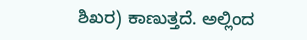ಶಿಖರ) ಕಾಣುತ್ತದೆ. ಅಲ್ಲಿಂದ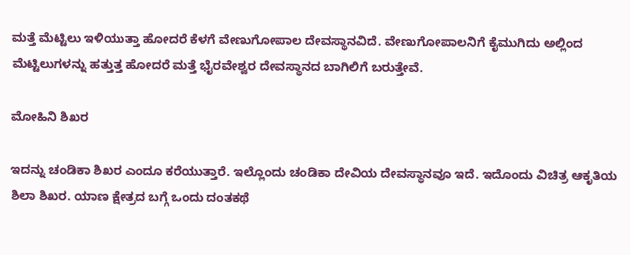ಮತ್ತೆ ಮೆಟ್ಟಿಲು ಇಳಿಯುತ್ತಾ ಹೋದರೆ ಕೆಳಗೆ ವೇಣುಗೋಪಾಲ ದೇವಸ್ಥಾನವಿದೆ. ವೇಣುಗೋಪಾಲನಿಗೆ ಕೈಮುಗಿದು ಅಲ್ಲಿಂದ ಮೆಟ್ಟಿಲುಗಳನ್ನು ಹತ್ತುತ್ತ ಹೋದರೆ ಮತ್ತೆ ಭೈರವೇಶ್ವರ ದೇವಸ್ಥಾನದ ಬಾಗಿಲಿಗೆ ಬರುತ್ತೇವೆ.

ಮೋಹಿನಿ ಶಿಖರ

ಇದನ್ನು ಚಂಡಿಕಾ ಶಿಖರ ಎಂದೂ ಕರೆಯುತ್ತಾರೆ. ಇಲ್ಲೊಂದು ಚಂಡಿಕಾ ದೇವಿಯ ದೇವಸ್ಥಾನವೂ ಇದೆ. ಇದೊಂದು ವಿಚಿತ್ರ ಆಕೃತಿಯ ಶಿಲಾ ಶಿಖರ. ಯಾಣ ಕ್ಷೇತ್ರದ ಬಗ್ಗೆ ಒಂದು ದಂತಕಥೆ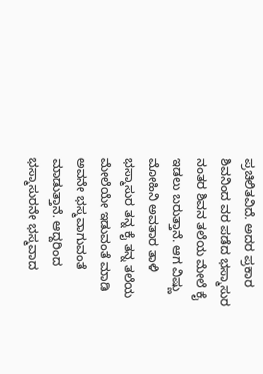ಪ್ರಚಿಲಿತವಿದೆ. ಅದರ ಪ್ರಕಾರ ಶಿವನಿಂದ ವರ ಪಡೆದ ಭಸ್ಮಾಸುರ ನಂತರ ಶಿವನ ತಲೆಯ ಮೇಲೆ ಕೈ ಇಡಲು ಬರುತ್ತಾನೆ. ಆಗ ವಿಷ್ಣು ಮೋಹಿನಿ ಅವತಾರ ತಾಳಿ ಭಸ್ಮಾಸುರ ತನ್ನ ಕೈ ತನ್ನ ತಲೆಯ ಮೇಲೆಯೇ ಇಡುವಂತೆ ಮಾಡಿ ಅವನೇ ಭಸ್ಮವಾಗುವಂತೆ ಮಾಡುತ್ತಾನೆ. ಆದ್ದರಿಂದ ಭಸ್ಮಾಸುರನೇ ಭಸ್ಮವಾದ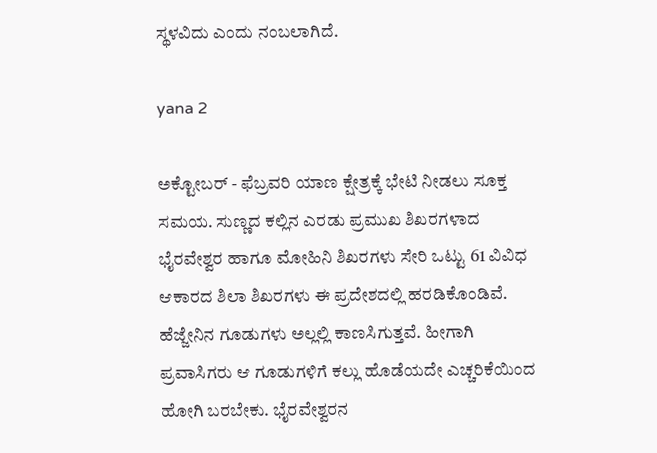ಸ್ಥಳವಿದು ಎಂದು ನಂಬಲಾಗಿದೆ.

yana 2

ಅಕ್ಟೋಬರ್ - ಫೆಬ್ರವರಿ ಯಾಣ ಕ್ಷೇತ್ರಕ್ಕೆ ಭೇಟಿ ನೀಡಲು ಸೂಕ್ತ ಸಮಯ. ಸುಣ್ಣದ ಕಲ್ಲಿನ ಎರಡು ಪ್ರಮುಖ ಶಿಖರಗಳಾದ ಭೈರವೇಶ್ವರ ಹಾಗೂ ಮೋಹಿನಿ ಶಿಖರಗಳು ಸೇರಿ ಒಟ್ಟು 61 ವಿವಿಧ ಆಕಾರದ ಶಿಲಾ ಶಿಖರಗಳು ಈ ಪ್ರದೇಶದಲ್ಲಿ ಹರಡಿಕೊಂಡಿವೆ. ಹೆಜ್ಜೇನಿನ ಗೂಡುಗಳು ಅಲ್ಲಲ್ಲಿ ಕಾಣಸಿಗುತ್ತವೆ. ಹೀಗಾಗಿ ಪ್ರವಾಸಿಗರು ಆ ಗೂಡುಗಳಿಗೆ ಕಲ್ಲು ಹೊಡೆಯದೇ ಎಚ್ಚರಿಕೆಯಿಂದ ಹೋಗಿ ಬರಬೇಕು. ಭೈರವೇಶ್ವರನ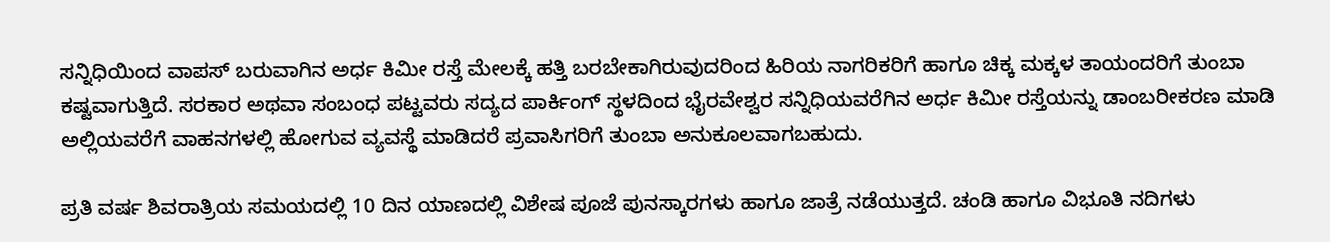ಸನ್ನಿಧಿಯಿಂದ ವಾಪಸ್ ಬರುವಾಗಿನ ಅರ್ಧ ಕಿಮೀ ರಸ್ತೆ ಮೇಲಕ್ಕೆ ಹತ್ತಿ ಬರಬೇಕಾಗಿರುವುದರಿಂದ ಹಿರಿಯ ನಾಗರಿಕರಿಗೆ ಹಾಗೂ ಚಿಕ್ಕ ಮಕ್ಕಳ ತಾಯಂದರಿಗೆ ತುಂಬಾ ಕಷ್ಟವಾಗುತ್ತಿದೆ. ಸರಕಾರ ಅಥವಾ ಸಂಬಂಧ ಪಟ್ಟವರು ಸದ್ಯದ ಪಾರ್ಕಿಂಗ್ ಸ್ಥಳದಿಂದ ಭೈರವೇಶ್ವರ ಸನ್ನಿಧಿಯವರೆಗಿನ ಅರ್ಧ ಕಿಮೀ ರಸ್ತೆಯನ್ನು ಡಾಂಬರೀಕರಣ ಮಾಡಿ ಅಲ್ಲಿಯವರೆಗೆ ವಾಹನಗಳಲ್ಲಿ ಹೋಗುವ ವ್ಯವಸ್ಥೆ ಮಾಡಿದರೆ ಪ್ರವಾಸಿಗರಿಗೆ ತುಂಬಾ ಅನುಕೂಲವಾಗಬಹುದು.

ಪ್ರತಿ ವರ್ಷ ಶಿವರಾತ್ರಿಯ ಸಮಯದಲ್ಲಿ 10 ದಿನ ಯಾಣದಲ್ಲಿ ವಿಶೇಷ ಪೂಜೆ ಪುನಸ್ಕಾರಗಳು ಹಾಗೂ ಜಾತ್ರೆ ನಡೆಯುತ್ತದೆ. ಚಂಡಿ ಹಾಗೂ ವಿಭೂತಿ ನದಿಗಳು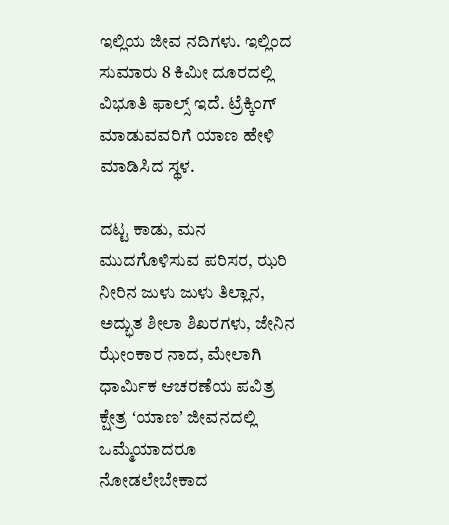ಇಲ್ಲಿಯ ಜೀವ ನದಿಗಳು. ಇಲ್ಲಿಂದ ಸುಮಾರು 8 ಕಿಮೀ ದೂರದಲ್ಲಿ ವಿಭೂತಿ ಫಾಲ್ಸ್ ಇದೆ. ಟ್ರೆಕ್ಕಿಂಗ್ ಮಾಡುವವರಿಗೆ ಯಾಣ ಹೇಳಿ ಮಾಡಿಸಿದ ಸ್ಥಳ.

ದಟ್ಟ ಕಾಡು, ಮನ ಮುದಗೊಳಿಸುವ ಪರಿಸರ, ಝರಿ ನೀರಿನ ಜುಳು ಜುಳು ತಿಲ್ಲಾನ, ಅದ್ಭುತ ಶೀಲಾ ಶಿಖರಗಳು, ಜೇನಿನ ಝೇಂಕಾರ ನಾದ, ಮೇಲಾಗಿ ಧಾರ್ಮಿಕ ಆಚರಣೆಯ ಪವಿತ್ರ ಕ್ಷೇತ್ರ ʻಯಾಣʼ ಜೀವನದಲ್ಲಿ ಒಮ್ಮೆಯಾದರೂ ನೋಡಲೇಬೇಕಾದ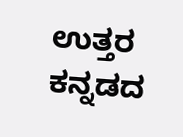ಉತ್ತರ ಕನ್ನಡದ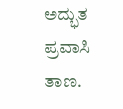ಅದ್ಭುತ ಪ್ರವಾಸಿ ತಾಣ.